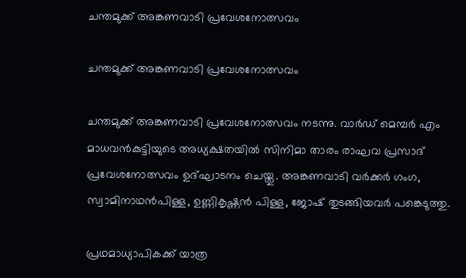ചന്തമുക്ക് അങ്കണവാടി പ്രവേശനോത്സവം

ചന്തമുക്ക് അങ്കണവാടി പ്രവേശനോത്സവം

ചന്തമുക്ക് അങ്കണവാടി പ്രവേശനോത്സവം നടന്നു. വാർഡ് മെമ്പർ എം മാധവൻകുട്ടിയുടെ അധ്യക്ഷതയിൽ സിനിമാ താരം രാഘവ പ്രസാദ് പ്രവേശനോത്സവം ഉദ്ഘാടനം ചെയ്തു. അങ്കണവാടി വർക്കർ ഗംഗ, സ്വാമിനാഥൻപിള്ള, ഉണ്ണികൃഷ്ണൻ പിള്ള, ജോഷ് തുടങ്ങിയവർ പങ്കെടുത്തു.

പ്രഥമാധ്യാപികക്ക് യാത്ര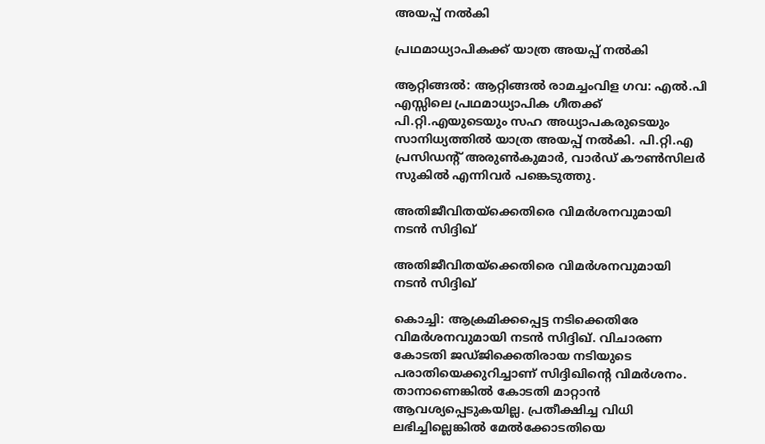അയപ്പ് നൽകി

പ്രഥമാധ്യാപികക്ക് യാത്ര അയപ്പ് നൽകി

ആറ്റിങ്ങൽ: ആറ്റിങ്ങൽ രാമച്ചംവിള ഗവ: എൽ.പി എസ്സിലെ പ്രഥമാധ്യാപിക ഗീതക്ക് പി.റ്റി.എയുടെയും സഹ അധ്യാപകരുടെയും സാനിധ്യത്തിൽ യാത്ര അയപ്പ് നൽകി. പി.റ്റി.എ പ്രസിഡന്റ് അരുൺകുമാർ, വാർഡ് കൗൺസിലർ സുകിൽ എന്നിവർ പങ്കെടുത്തു.

അതിജീവിതയ്ക്കെതിരെ വിമര്‍ശനവുമായി നടന്‍ സിദ്ദിഖ്

അതിജീവിതയ്ക്കെതിരെ വിമര്‍ശനവുമായി നടന്‍ സിദ്ദിഖ്

കൊച്ചി: ആക്രമിക്കപ്പെട്ട നടിക്കെതിരേ വിമര്‍ശനവുമായി നടന്‍ സിദ്ദിഖ്. വിചാരണ കോടതി ജഡ്ജിക്കെതിരായ നടിയുടെ പരാതിയെക്കുറിച്ചാണ് സിദ്ദിഖിന്റെ വിമര്‍ശനം. താനാണെങ്കില്‍ കോടതി മാറ്റാന്‍ ആവശ്യപ്പെടുകയില്ല. പ്രതീക്ഷിച്ച വിധി ലഭിച്ചില്ലെങ്കില്‍ മേല്‍ക്കോടതിയെ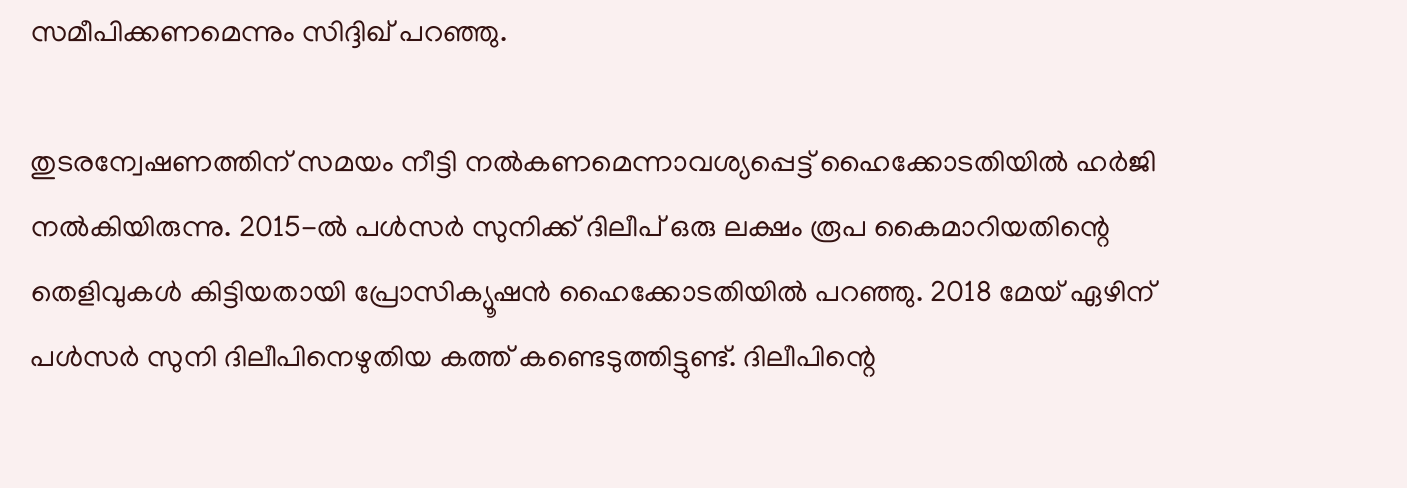സമീപിക്കണമെന്നും സിദ്ദിഖ് പറഞ്ഞു.

തുടരന്വേഷണത്തിന് സമയം നീട്ടി നല്‍കണമെന്നാവശ്യപ്പെട്ട് ഹൈക്കോടതിയില്‍ ഹര്‍ജി നല്‍കിയിരുന്നു. 2015-ല്‍ പള്‍സര്‍ സുനിക്ക് ദിലീപ് ഒരു ലക്ഷം രൂപ കൈമാറിയതിന്റെ തെളിവുകള്‍ കിട്ടിയതായി പ്രോസിക്യൂഷന്‍ ഹൈക്കോടതിയില്‍ പറഞ്ഞു. 2018 മേയ് ഏഴിന് പള്‍സര്‍ സുനി ദിലീപിനെഴുതിയ കത്ത് കണ്ടെടുത്തിട്ടുണ്ട്. ദിലീപിന്റെ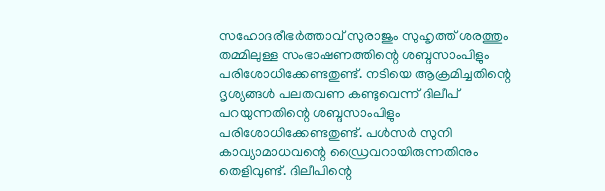സഹോദരീഭര്‍ത്താവ് സുരാജും സുഹൃത്ത് ശരത്തും തമ്മിലുള്ള സംഭാഷണത്തിന്റെ ശബ്ദസാംപിളും പരിശോധിക്കേണ്ടതുണ്ട്. നടിയെ ആക്രമിച്ചതിന്റെ ദൃശ്യങ്ങള്‍ പലതവണ കണ്ടുവെന്ന് ദിലീപ് പറയുന്നതിന്റെ ശബ്ദസാംപിളും പരിശോധിക്കേണ്ടതുണ്ട്. പള്‍സര്‍ സുനി കാവ്യാമാധവന്റെ ഡ്രൈവറായിരുന്നതിനും തെളിവുണ്ട്. ദിലീപിന്റെ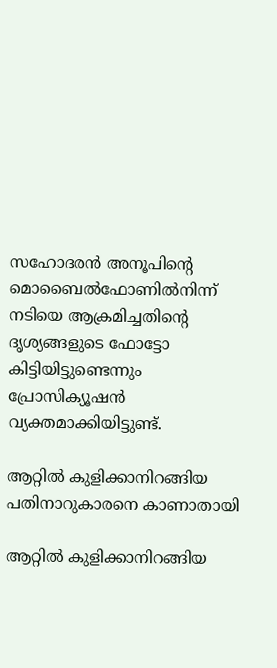സഹോദരന്‍ അനൂപിന്റെ മൊബൈല്‍ഫോണില്‍നിന്ന് നടിയെ ആക്രമിച്ചതിന്റെ ദൃശ്യങ്ങളുടെ ഫോട്ടോ കിട്ടിയിട്ടുണ്ടെന്നും പ്രോസിക്യൂഷന്‍ വ്യക്തമാക്കിയിട്ടുണ്ട്.

ആറ്റില്‍ കുളിക്കാനിറങ്ങിയ പതിനാറുകാരനെ കാണാതായി

ആറ്റില്‍ കുളിക്കാനിറങ്ങിയ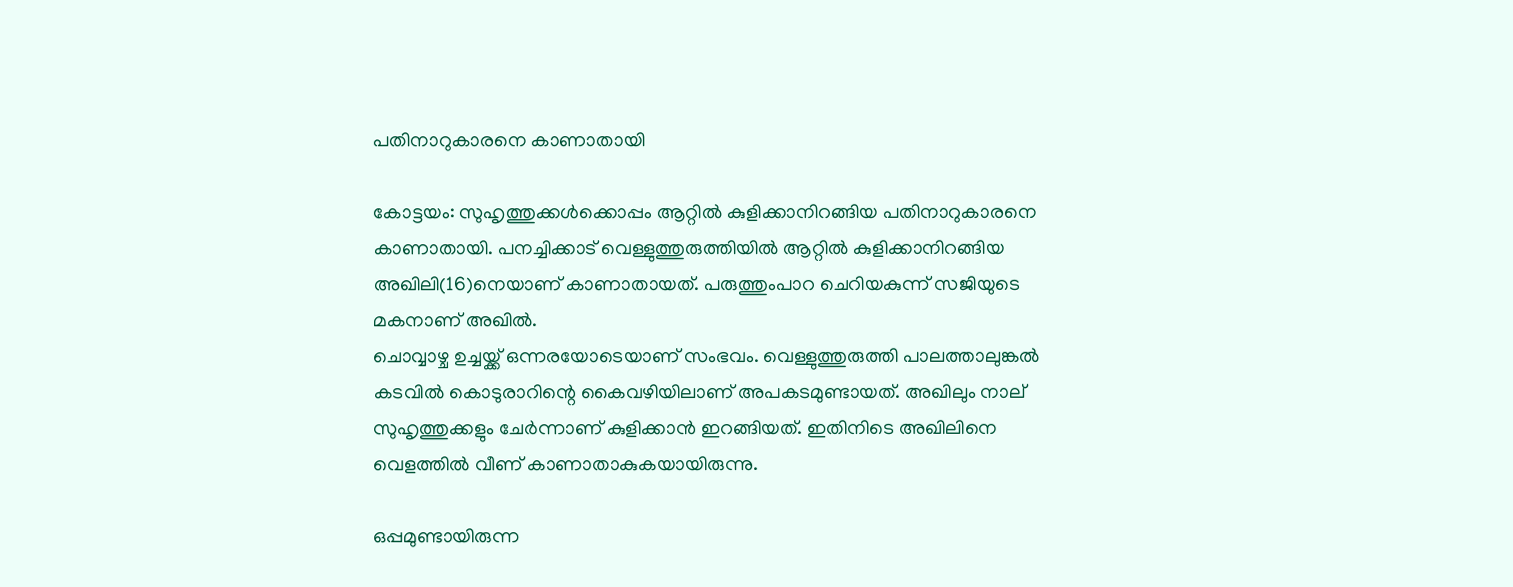പതിനാറുകാരനെ കാണാതായി

കോട്ടയം: സുഹൃത്തുക്കള്‍ക്കൊപ്പം ആറ്റില്‍ കുളിക്കാനിറങ്ങിയ പതിനാറുകാരനെ കാണാതായി. പനച്ചിക്കാട് വെള്ളുത്തുരുത്തിയില്‍ ആറ്റില്‍ കുളിക്കാനിറങ്ങിയ അഖിലി(16)നെയാണ് കാണാതായത്. പരുത്തുംപാറ ചെറിയകുന്ന് സജിയുടെ മകനാണ് അഖില്‍.
ചൊവ്വാഴ്ച ഉച്ചയ്ക്ക് ഒന്നരയോടെയാണ് സംഭവം. വെള്ളുത്തുരുത്തി പാലത്താലുങ്കല്‍ കടവില്‍ കൊടുരാറിന്റെ കൈവഴിയിലാണ് അപകടമുണ്ടായത്. അഖിലും നാല് സുഹൃത്തുക്കളും ചേര്‍ന്നാണ് കുളിക്കാന്‍ ഇറങ്ങിയത്. ഇതിനിടെ അഖിലിനെ വെളത്തില്‍ വീണ് കാണാതാകുകയായിരുന്നു.

ഒപ്പമുണ്ടായിരുന്ന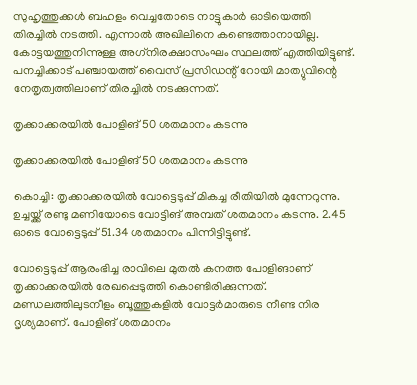സുഹൃത്തുക്കള്‍ ബഹളം വെച്ചതോടെ നാട്ടുകാര്‍ ഓടിയെത്തി തിരച്ചില്‍ നടത്തി. എന്നാല്‍ അഖിലിനെ കണ്ടെത്താനായില്ല. കോട്ടയത്തുനിന്നുള്ള അഗ്‌നിരക്ഷാസംഘം സ്ഥലത്ത് എത്തിയിട്ടുണ്ട്. പനച്ചിക്കാട് പഞ്ചായത്ത് വൈസ് പ്രസിഡന്റ് റോയി മാത്യുവിന്റെ നേതൃത്വത്തിലാണ് തിരച്ചില്‍ നടക്കുന്നത്.

തൃക്കാക്കരയില്‍ പോളിങ് 50 ശതമാനം കടന്നു

തൃക്കാക്കരയില്‍ പോളിങ് 50 ശതമാനം കടന്നു

കൊച്ചി: തൃക്കാക്കരയില്‍ വോട്ടെടുപ്പ് മികച്ച രീതിയില്‍ മുന്നേറുന്നു. ഉച്ചയ്ക്ക് രണ്ടു മണിയോടെ വോട്ടിങ് അമ്പത് ശതമാനം കടന്നു. 2.45 ഓടെ വോട്ടെടുപ്പ് 51.34 ശതമാനം പിന്നിട്ടിട്ടുണ്ട്.

വോട്ടെടുപ്പ് ആരംഭിച്ച രാവിലെ മുതല്‍ കനത്ത പോളിങാണ് തൃക്കാക്കരയില്‍ രേഖപ്പെടുത്തി കൊണ്ടിരിക്കുന്നത്. മണ്ഡലത്തിലുടനീളം ബൂത്തുകളില്‍ വോട്ടര്‍മാരുടെ നീണ്ട നിര ദൃശ്യമാണ്. പോളിങ് ശതമാനം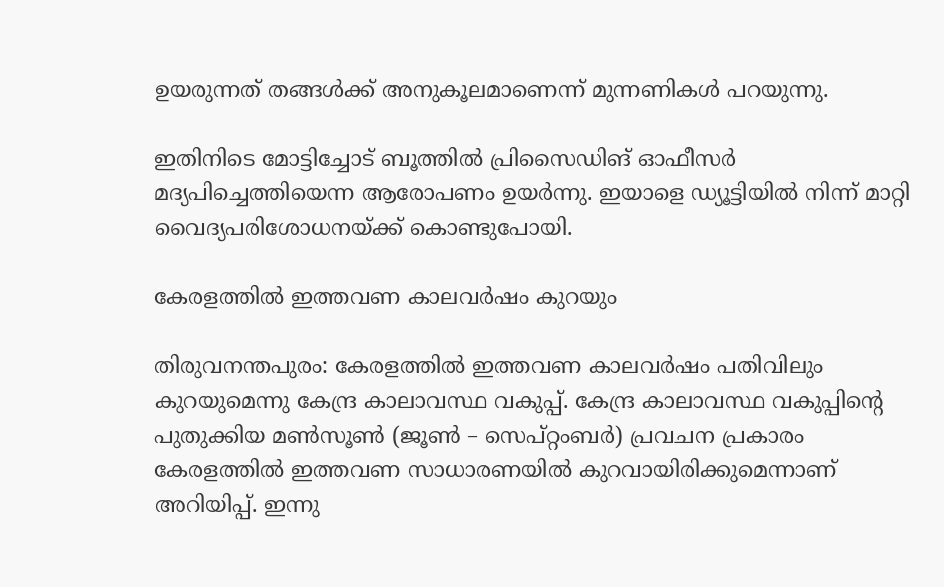ഉയരുന്നത് തങ്ങള്‍ക്ക്‌ അനുകൂലമാണെന്ന് മുന്നണികള്‍ പറയുന്നു.

ഇതിനിടെ മോട്ടിച്ചോട് ബൂത്തില്‍ പ്രിസൈഡിങ് ഓഫീസര്‍ മദ്യപിച്ചെത്തിയെന്ന ആരോപണം ഉയര്‍ന്നു. ഇയാളെ ഡ്യൂട്ടിയില്‍ നിന്ന് മാറ്റി വൈദ്യപരിശോധനയ്ക്ക് കൊണ്ടുപോയി.

കേരളത്തിൽ ഇത്തവണ കാലവർഷം കുറയും

തിരുവനന്തപുരം: കേരളത്തിൽ ഇത്തവണ കാലവർഷം പതിവിലും കുറയുമെന്നു കേന്ദ്ര കാലാവസ്ഥ വകുപ്പ്. കേന്ദ്ര കാലാവസ്ഥ വകുപ്പിന്റെ പുതുക്കിയ മൺസൂൺ (ജൂൺ – സെപ്റ്റംബർ) പ്രവചന പ്രകാരം കേരളത്തിൽ ഇത്തവണ സാധാരണയിൽ കുറവായിരിക്കുമെന്നാണ് അറിയിപ്പ്. ഇന്നു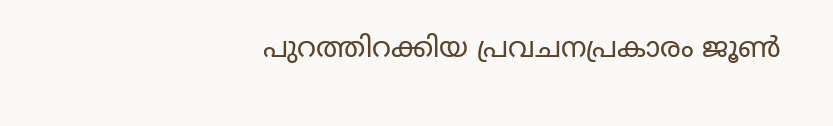പുറത്തിറക്കിയ പ്രവചനപ്രകാരം ജൂൺ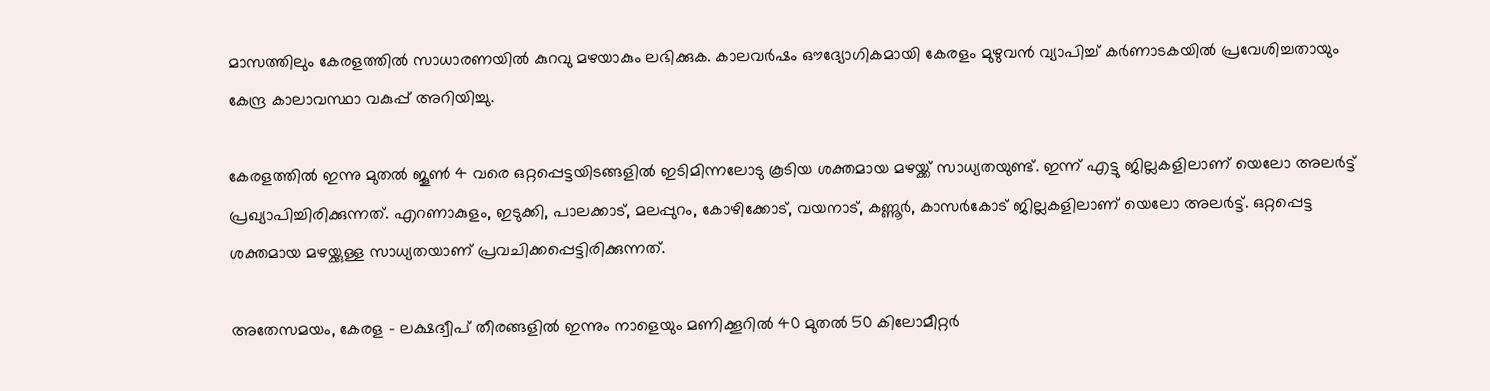മാസത്തിലും കേരളത്തിൽ സാധാരണയിൽ കുറവു മഴയാകും ലഭിക്കുക. കാലവർഷം ഔദ്യോഗികമായി കേരളം മുഴുവൻ വ്യാപിച്ച് കർണാടകയിൽ പ്രവേശിച്ചതായും കേന്ദ്ര കാലാവസ്ഥാ വകുപ്പ് അറിയിച്ചു.

കേരളത്തിൽ ഇന്നു മുതൽ ജൂൺ 4 വരെ ഒറ്റപ്പെട്ടയിടങ്ങളിൽ ഇടിമിന്നലോടു കൂടിയ ശക്തമായ മഴയ്ക്ക് സാധ്യതയുണ്ട്. ഇന്ന് എട്ടു ജില്ലകളിലാണ് യെലോ അലർട്ട് പ്രഖ്യാപിച്ചിരിക്കുന്നത്. എറണാകുളം, ഇടുക്കി, പാലക്കാട്, മലപ്പുറം, കോഴിക്കോട്, വയനാട്, കണ്ണൂർ, കാസർകോട് ജില്ലകളിലാണ് യെലോ അലർട്ട്. ഒറ്റപ്പെട്ട ശക്തമായ മഴയ്ക്കുള്ള സാധ്യതയാണ് പ്രവചിക്കപ്പെട്ടിരിക്കുന്നത്.

അതേസമയം, കേരള – ലക്ഷദ്വീപ് തീരങ്ങളിൽ ഇന്നും നാളെയും മണിക്കൂറിൽ 40 മുതൽ 50 കിലോമീറ്റര്‍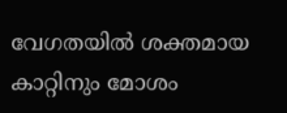വേഗതയിൽ ശക്തമായ കാറ്റിനും മോശം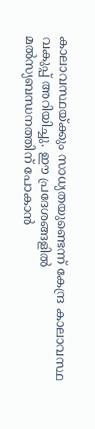കാലാവസ്ഥയ്ക്കും സാധ്യതയുണ്ടെന്ന് കേന്ദ്ര കാലാവസ്ഥ വകുപ്പ് അറിയിച്ചു. ഈ പ്രദേശങ്ങളിൽ മൽസ്യബന്ധനത്തിന് പോകാൻ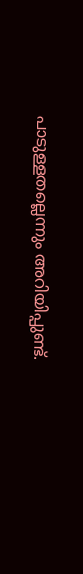പാടുള്ളതല്ലെന്നും അറിയിപ്പുണ്ട്.